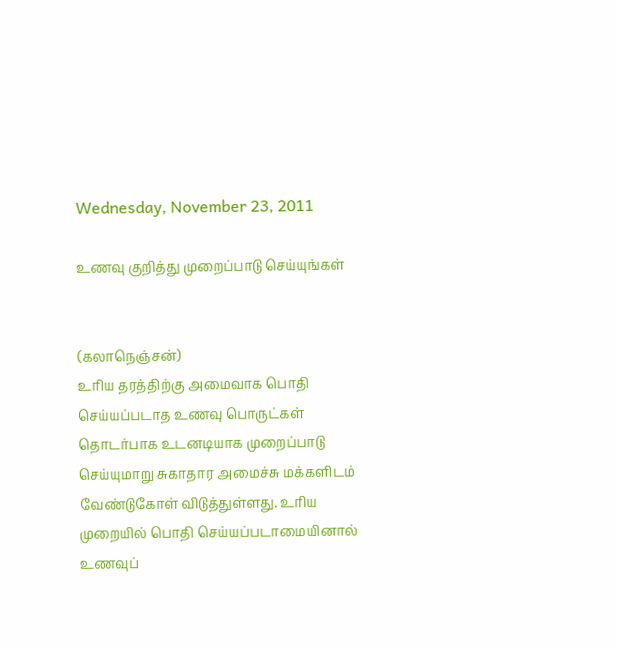Wednesday, November 23, 2011

உணவு குறித்து முறைப்பாடு செய்யுங்கள்


(கலாநெஞ்சன்)
உரிய தரத்திற்கு அமைவாக பொதி செய்யப்படாத உணவு பொருட்கள் தொடர்பாக உடனடியாக முறைப்பாடு செய்யுமாறு சுகாதார அமைச்சு மக்களிடம் வேண்டுகோள் விடுத்துள்ளது. உரிய முறையில் பொதி செய்யப்படாமையினால் உணவுப்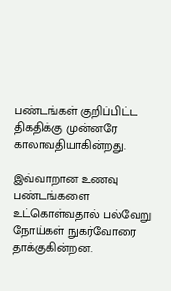பண்டங்கள் குறிப்பிட்ட திகதிக்கு முன்னரே காலாவதியாகின்றது.

இவ்வாறான உணவு பண்டங்களை உட்கொள்வதால் பல்வேறு நோய்கள் நுகர்வோரை தாக்குகின்றன.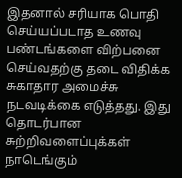இதனால் சரியாக பொதி செய்யப்படாத உணவு பண்டங்களை விற்பனை செய்வதற்கு தடை விதிக்க சுகாதார அமைச்சு நடவடிக்கை எடுத்தது. இது தொடர்பான சுற்றிவளைப்புக்கள் நாடெங்கும்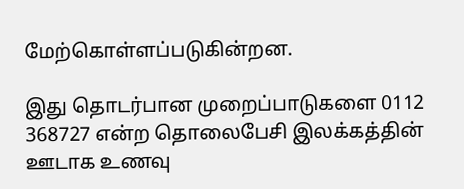மேற்கொள்ளப்படுகின்றன.

இது தொடர்பான முறைப்பாடுகளை 0112 368727 என்ற தொலைபேசி இலக்கத்தின் ஊடாக உணவு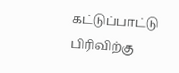கட்டுப்பாட்டு பிரிவிற்கு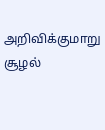அறிவிக்குமாறு சூழல்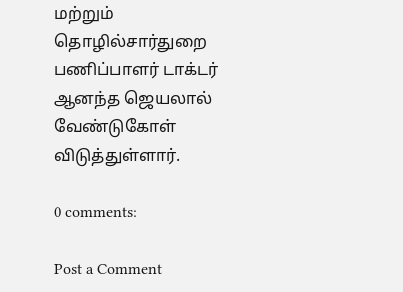மற்றும் தொழில்சார்துறை பணிப்பாளர் டாக்டர் ஆனந்த ஜெயலால் வேண்டுகோள் விடுத்துள்ளார்.

0 comments:

Post a Comment